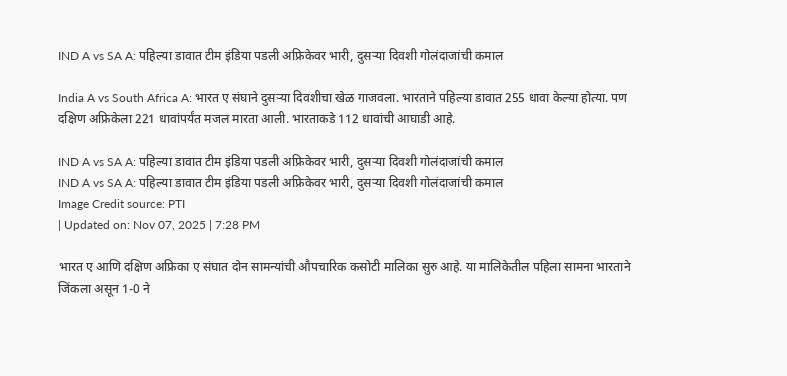IND A vs SA A: पहिल्या डावात टीम इंडिया पडली अफ्रिकेवर भारी, दुसऱ्या दिवशी गोलंदाजांची कमाल

India A vs South Africa A: भारत ए संघाने दुसऱ्या दिवशीचा खेळ गाजवला. भारताने पहिल्या डावात 255 धावा केल्या होत्या. पण दक्षिण अफ्रिकेला 221 धावांपर्यंत मजल मारता आली. भारताकडे 112 धावांची आघाडी आहे.

IND A vs SA A: पहिल्या डावात टीम इंडिया पडली अफ्रिकेवर भारी, दुसऱ्या दिवशी गोलंदाजांची कमाल
IND A vs SA A: पहिल्या डावात टीम इंडिया पडली अफ्रिकेवर भारी, दुसऱ्या दिवशी गोलंदाजांची कमाल
Image Credit source: PTI
| Updated on: Nov 07, 2025 | 7:28 PM

भारत ए आणि दक्षिण अफ्रिका ए संघात दोन सामन्यांची औपचारिक कसोटी मालिका सुरु आहे. या मालिकेतील पहिला सामना भारताने जिंकला असून 1-0 ने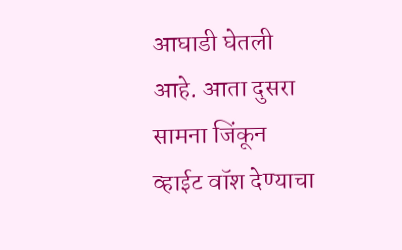आघाडी घेतली आहे. आता दुसरा सामना जिंकून व्हाईट वॉश देण्याचा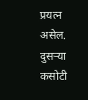प्रयत्न असेल. दुसऱ्या कसोटी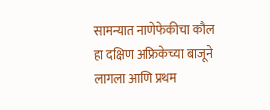सामन्यात नाणेफेकीचा कौल हा दक्षिण अफ्रिकेच्या बाजूने लागला आणि प्रथम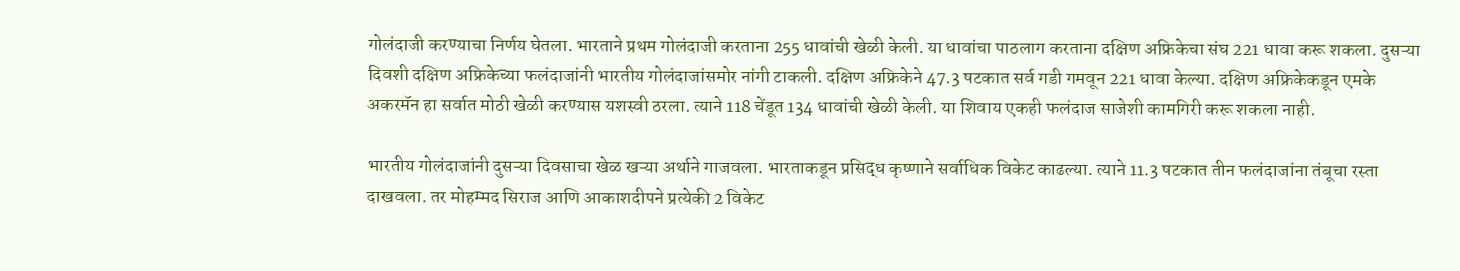गोलंदाजी करण्याचा निर्णय घेतला. भारताने प्रथम गोलंदाजी करताना 255 धावांची खेळी केली. या धावांचा पाठलाग करताना दक्षिण अफ्रिकेचा संघ 221 धावा करू शकला. दुसऱ्या दिवशी दक्षिण अफ्रिकेच्या फलंदाजांनी भारतीय गोलंदाजांसमोर नांगी टाकली. दक्षिण अफ्रिकेने 47.3 षटकात सर्व गडी गमवून 221 धावा केल्या. दक्षिण अफ्रिकेकडून एमके अकरमॅन हा सर्वात मोठी खेळी करण्यास यशस्वी ठरला. त्याने 118 चेंडूत 134 धावांची खेळी केली. या शिवाय एकही फलंदाज साजेशी कामगिरी करू शकला नाही.

भारतीय गोलंदाजांनी दुसऱ्या दिवसाचा खेळ खऱ्या अर्थाने गाजवला. भारताकडून प्रसिद्ध कृष्णाने सर्वाधिक विकेट काढल्या. त्याने 11.3 षटकात तीन फलंदाजांना तंबूचा रस्ता दाखवला. तर मोहम्मद सिराज आणि आकाशदीपने प्रत्येकी 2 विकेट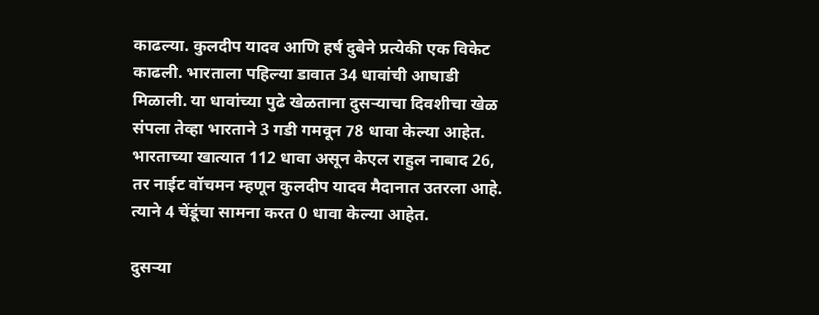काढल्या. कुलदीप यादव आणि हर्ष दुबेने प्रत्येकी एक विकेट काढली. भारताला पहिल्या डावात 34 धावांची आघाडी मिळाली. या धावांच्या पुढे खेळताना दुसऱ्याचा दिवशीचा खेळ संपला तेव्हा भारताने 3 गडी गमवून 78 धावा केल्या आहेत. भारताच्या खात्यात 112 धावा असून केएल राहुल नाबाद 26, तर नाईट वॉचमन म्हणून कुलदीप यादव मैदानात उतरला आहे. त्याने 4 चेंडूंचा सामना करत 0 धावा केल्या आहेत.

दुसऱ्या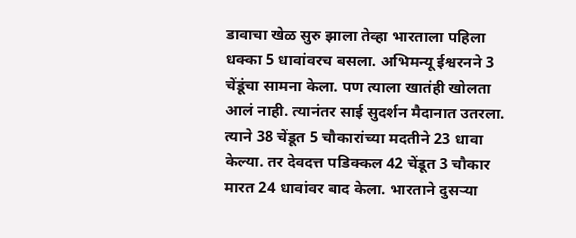डावाचा खेळ सुरु झाला तेव्हा भारताला पहिला धक्का 5 धावांवरच बसला. अभिमन्यू ईश्वरनने 3 चेंडूंचा सामना केला. पण त्याला खातंही खोलता आलं नाही. त्यानंतर साई सुदर्शन मैदानात उतरला. त्याने 38 चेंडूत 5 चौकारांच्या मदतीने 23 धावा केल्या. तर देवदत्त पडिक्कल 42 चेंडूत 3 चौकार मारत 24 धावांवर बाद केला. भारताने दुसऱ्या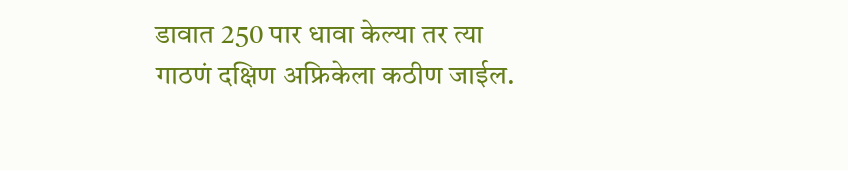डावात 250 पार धावा केल्या तर त्या गाठणं दक्षिण अफ्रिकेला कठीण जाईल.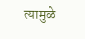त्यामुळे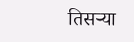तिसऱ्या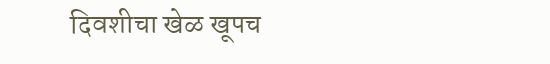दिवशीचा खेळ खूपच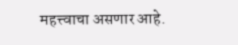महत्त्वाचा असणार आहे.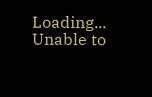Loading...
Unable to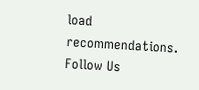load recommendations.
Follow Us